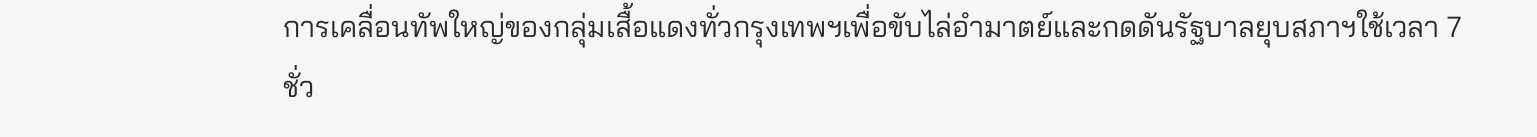การเคลื่อนทัพใหญ่ของกลุ่มเสื้อแดงทั่วกรุงเทพฯเพื่อขับไล่อำมาตย์และกดดันรัฐบาลยุบสภาฯใช้เวลา 7 ชั่ว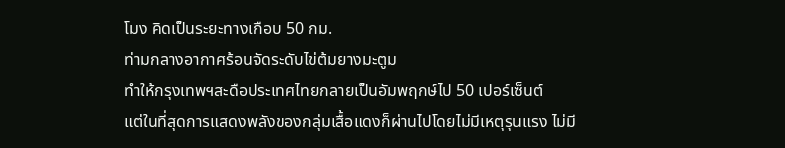โมง คิดเป็นระยะทางเกือบ 50 กม.
ท่ามกลางอากาศร้อนจัดระดับไข่ต้มยางมะตูม
ทำให้กรุงเทพฯสะดือประเทศไทยกลายเป็นอัมพฤกษ์ไป 50 เปอร์เซ็นต์
แต่ในที่สุดการแสดงพลังของกลุ่มเสื้อแดงก็ผ่านไปโดยไม่มีเหตุรุนแรง ไม่มี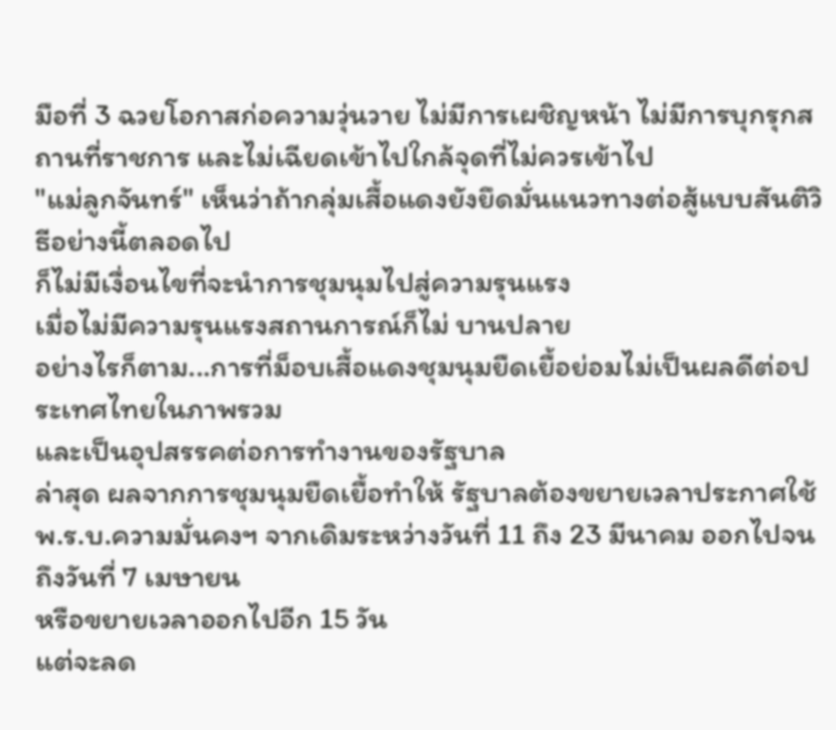มือที่ 3 ฉวยโอกาสก่อความวุ่นวาย ไม่มีการเผชิญหน้า ไม่มีการบุกรุกสถานที่ราชการ และไม่เฉียดเข้าไปใกล้จุดที่ไม่ควรเข้าไป
"แม่ลูกจันทร์" เห็นว่าถ้ากลุ่มเสื้อแดงยังยึดมั่นแนวทางต่อสู้แบบสันติวิธีอย่างนี้ตลอดไป
ก็ไม่มีเงื่อนไขที่จะนำการชุมนุมไปสู่ความรุนแรง
เมื่อไม่มีความรุนแรงสถานการณ์ก็ไม่ บานปลาย
อย่างไรก็ตาม...การที่ม็อบเสื้อแดงชุมนุมยืดเยื้อย่อมไม่เป็นผลดีต่อประเทศไทยในภาพรวม
และเป็นอุปสรรคต่อการทำงานของรัฐบาล
ล่าสุด ผลจากการชุมนุมยืดเยื้อทำให้ รัฐบาลต้องขยายเวลาประกาศใช้ พ.ร.บ.ความมั่นคงฯ จากเดิมระหว่างวันที่ 11 ถึง 23 มีนาคม ออกไปจนถึงวันที่ 7 เมษายน
หรือขยายเวลาออกไปอีก 15 วัน
แต่จะลด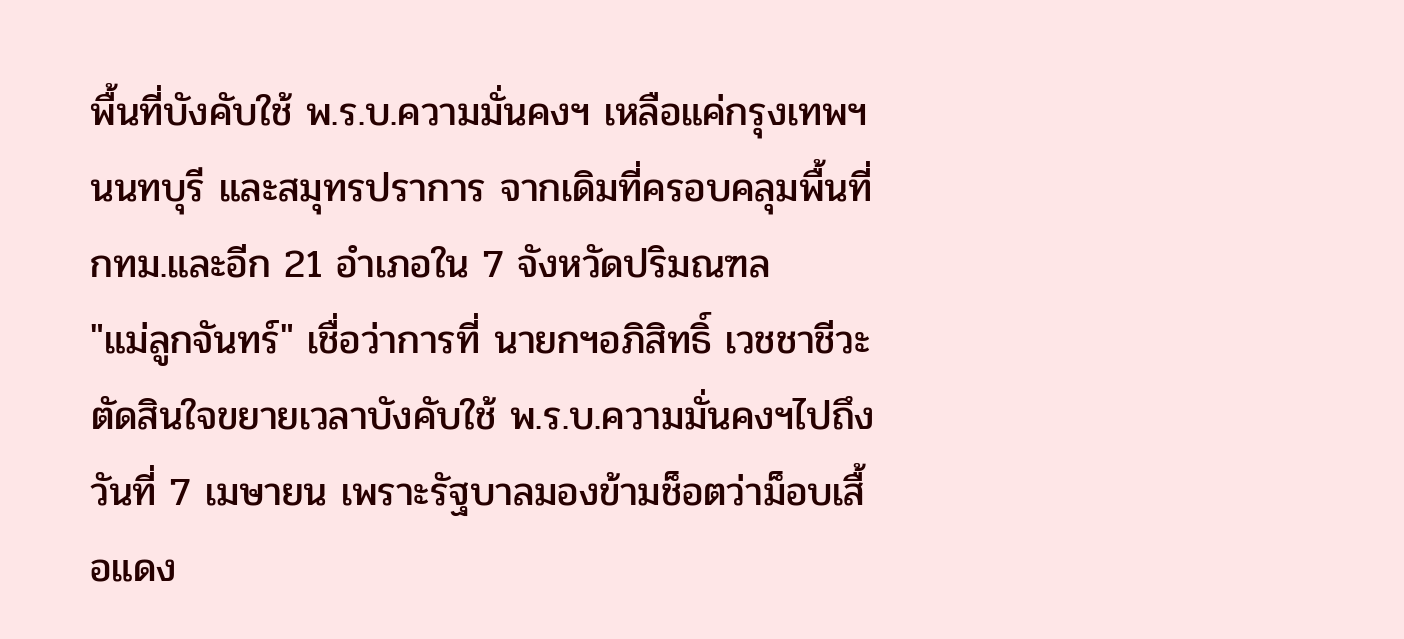พื้นที่บังคับใช้ พ.ร.บ.ความมั่นคงฯ เหลือแค่กรุงเทพฯ นนทบุรี และสมุทรปราการ จากเดิมที่ครอบคลุมพื้นที่ กทม.และอีก 21 อำเภอใน 7 จังหวัดปริมณฑล
"แม่ลูกจันทร์" เชื่อว่าการที่ นายกฯอภิสิทธิ์ เวชชาชีวะ ตัดสินใจขยายเวลาบังคับใช้ พ.ร.บ.ความมั่นคงฯไปถึงวันที่ 7 เมษายน เพราะรัฐบาลมองข้ามช็อตว่าม็อบเสื้อแดง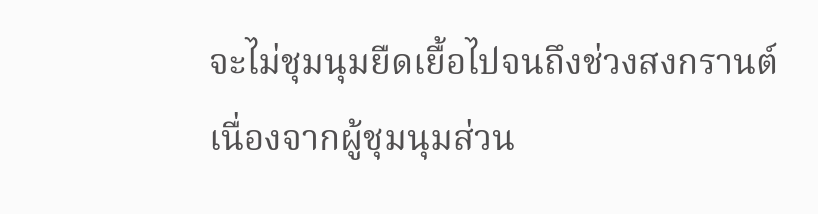จะไม่ชุมนุมยืดเยื้อไปจนถึงช่วงสงกรานต์
เนื่องจากผู้ชุมนุมส่วน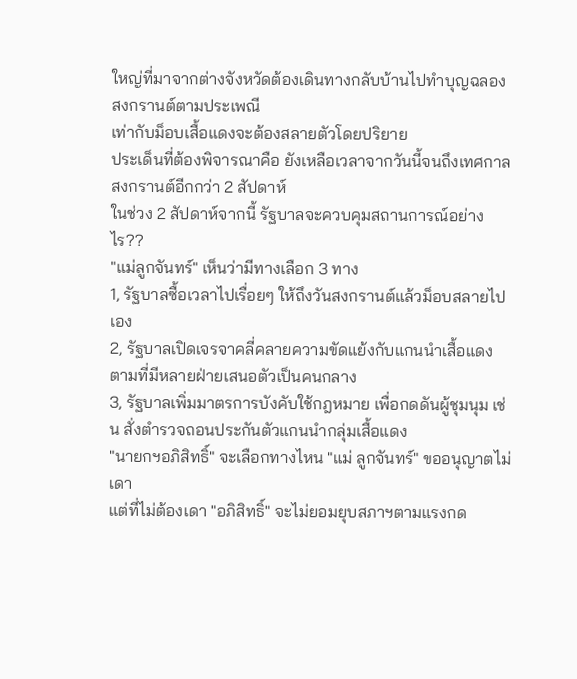ใหญ่ที่มาจากต่างจังหวัดต้องเดินทางกลับบ้านไปทำบุญฉลองสงกรานต์ตามประเพณี
เท่ากับม็อบเสื้อแดงจะต้องสลายตัวโดยปริยาย
ประเด็นที่ต้องพิจารณาคือ ยังเหลือเวลาจากวันนี้จนถึงเทศกาลสงกรานต์อีกกว่า 2 สัปดาห์
ในช่วง 2 สัปดาห์จากนี้ รัฐบาลจะควบคุมสถานการณ์อย่างไร??
"แม่ลูกจันทร์" เห็นว่ามีทางเลือก 3 ทาง
1, รัฐบาลซื้อเวลาไปเรื่อยๆ ให้ถึงวันสงกรานต์แล้วม็อบสลายไปเอง
2, รัฐบาลเปิดเจรจาคลี่คลายความขัดแย้งกับแกนนำเสื้อแดง ตามที่มีหลายฝ่ายเสนอตัวเป็นคนกลาง
3, รัฐบาลเพิ่มมาตรการบังคับใช้กฎหมาย เพื่อกดดันผู้ชุมนุม เช่น สั่งตำรวจถอนประกันตัวแกนนำกลุ่มเสื้อแดง
"นายกฯอภิสิทธิ์" จะเลือกทางไหน "แม่ ลูกจันทร์" ขออนุญาตไม่เดา
แต่ที่ไม่ต้องเดา "อภิสิทธิ์" จะไม่ยอมยุบสภาฯตามแรงกด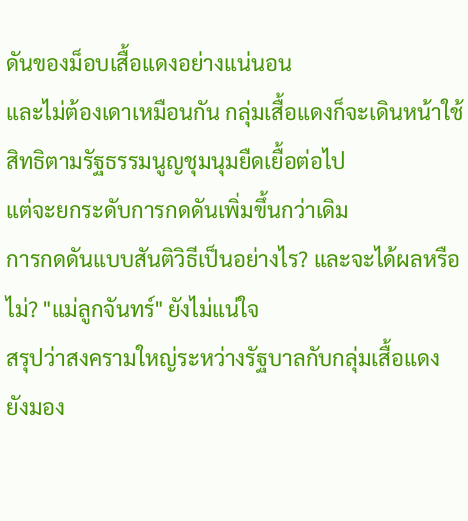ดันของม็อบเสื้อแดงอย่างแน่นอน
และไม่ต้องเดาเหมือนกัน กลุ่มเสื้อแดงก็จะเดินหน้าใช้สิทธิตามรัฐธรรมนูญชุมนุมยืดเยื้อต่อไป
แต่จะยกระดับการกดดันเพิ่มขึ้นกว่าเดิม
การกดดันแบบสันติวิธีเป็นอย่างไร? และจะได้ผลหรือไม่? "แม่ลูกจันทร์" ยังไม่แน่ใจ
สรุปว่าสงครามใหญ่ระหว่างรัฐบาลกับกลุ่มเสื้อแดง ยังมอง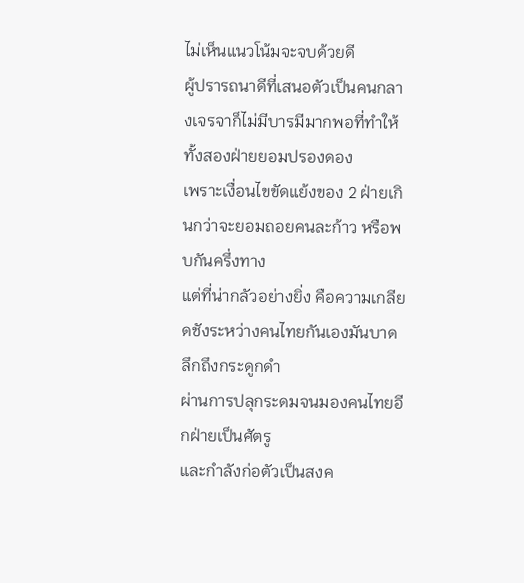ไม่เห็นแนวโน้มจะจบด้วยดี
ผู้ปรารถนาดีที่เสนอตัวเป็นคนกลางเจรจาก็ไม่มีบารมีมากพอที่ทำให้ทั้งสองฝ่ายยอมปรองดอง
เพราะเงื่อนไขขัดแย้งของ 2 ฝ่ายเกินกว่าจะยอมถอยคนละก้าว หรือพบกันครึ่งทาง
แต่ที่น่ากลัวอย่างยิ่ง คือความเกลียดชังระหว่างคนไทยกันเองมันบาดลึกถึงกระดูกดำ
ผ่านการปลุกระดมจนมองคนไทยอีกฝ่ายเป็นศัตรู
และกำลังก่อตัวเป็นสงค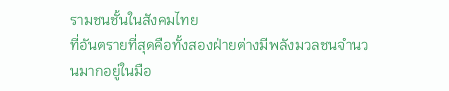รามชนชั้นในสังคมไทย
ที่อันตรายที่สุดคือทั้งสองฝ่ายต่างมีพลังมวลชนจำนวนมากอยู่ในมือ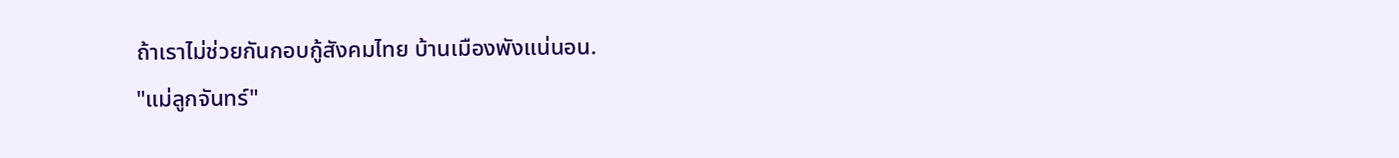ถ้าเราไม่ช่วยกันกอบกู้สังคมไทย บ้านเมืองพังแน่นอน.
"แม่ลูกจันทร์"